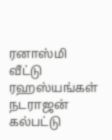ரனாஸ்மி வீட்டு ரஹஸ்யங்கள்
நடராஜன் கல்பட்டு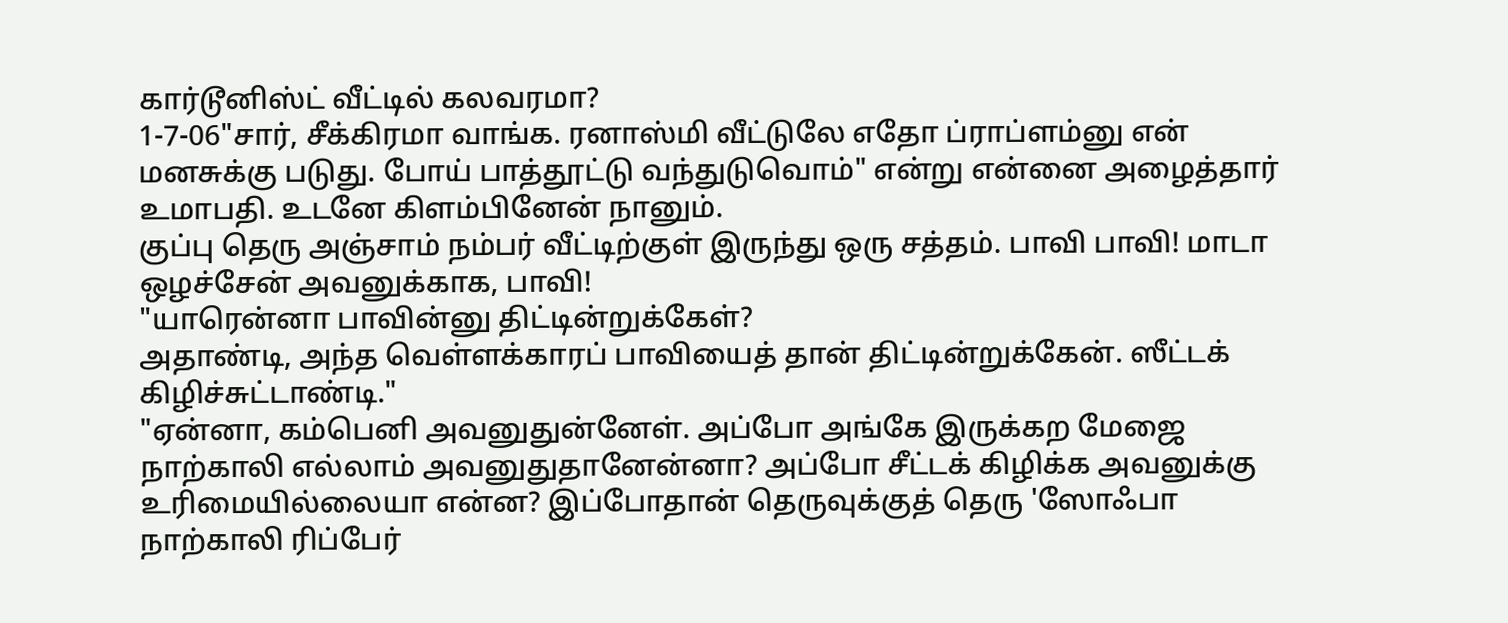கார்டூனிஸ்ட் வீட்டில் கலவரமா?
1-7-06"சார், சீக்கிரமா வாங்க. ரனாஸ்மி வீட்டுலே எதோ ப்ராப்ளம்னு என் மனசுக்கு படுது. போய் பாத்தூட்டு வந்துடுவொம்" என்று என்னை அழைத்தார் உமாபதி. உடனே கிளம்பினேன் நானும்.
குப்பு தெரு அஞ்சாம் நம்பர் வீட்டிற்குள் இருந்து ஒரு சத்தம். பாவி பாவி! மாடா ஒழச்சேன் அவனுக்காக, பாவி!
"யாரென்னா பாவின்னு திட்டின்றுக்கேள்?
அதாண்டி, அந்த வெள்ளக்காரப் பாவியைத் தான் திட்டின்றுக்கேன். ஸீட்டக் கிழிச்சுட்டாண்டி."
"ஏன்னா, கம்பெனி அவனுதுன்னேள். அப்போ அங்கே இருக்கற மேஜை நாற்காலி எல்லாம் அவனுதுதானேன்னா? அப்போ சீட்டக் கிழிக்க அவனுக்கு உரிமையில்லையா என்ன? இப்போதான் தெருவுக்குத் தெரு 'ஸோஃபா நாற்காலி ரிப்பேர்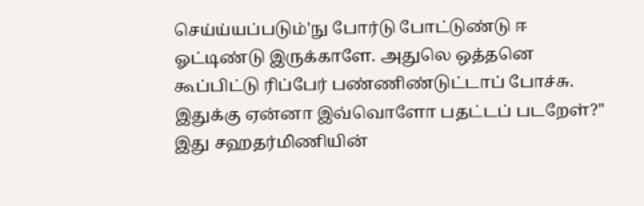செய்ய்யப்படும்'நு போர்டு போட்டுண்டு ஈ ஓட்டிண்டு இருக்காளே. அதுலெ ஒத்தனெ கூப்பிட்டு ரிப்பேர் பண்ணிண்டுட்டாப் போச்சு. இதுக்கு ஏன்னா இவ்வொளோ பதட்டப் படறேள்?" இது சஹதர்மிணியின்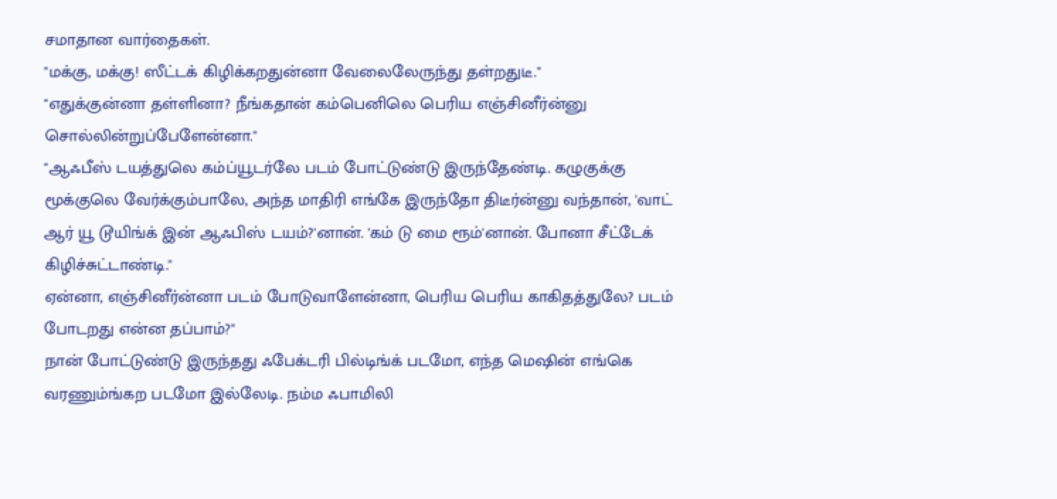சமாதான வார்தைகள்.
"மக்கு, மக்கு! ஸீட்டக் கிழிக்கறதுன்னா வேலைலேருந்து தள்றதுடீ."
"எதுக்குன்னா தள்ளினா? நீங்கதான் கம்பெனிலெ பெரிய எஞ்சினீர்ன்னு சொல்லின்றுப்பேளேன்னா."
"ஆஃபீஸ் டயத்துலெ கம்ப்யூடர்லே படம் போட்டுண்டு இருந்தேண்டி. கழுகுக்கு மூக்குலெ வேர்க்கும்பாலே, அந்த மாதிரி எங்கே இருந்தோ திடீர்ன்னு வந்தான், 'வாட் ஆர் யூ டூயிங்க் இன் ஆஃபிஸ் டயம்?'னான். 'கம் டு மை ரூம்'னான். போனா சீட்டேக் கிழிச்சுட்டாண்டி."
ஏன்னா, எஞ்சினீர்ன்னா படம் போடுவாளேன்னா, பெரிய பெரிய காகிதத்துலே? படம் போடறது என்ன தப்பாம்?"
நான் போட்டுண்டு இருந்தது ஃபேக்டரி பில்டிங்க் படமோ, எந்த மெஷின் எங்கெ வரணும்ங்கற படமோ இல்லேடி. நம்ம ஃபாமிலி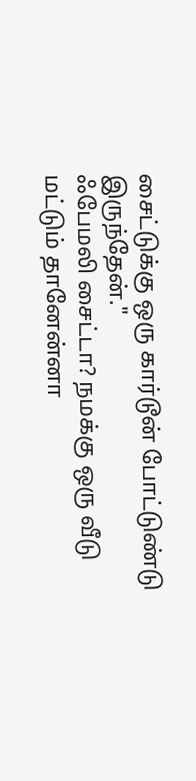சைட்டுக்கு ஒரு கார்டூன் போட்டுண்டு இருந்தேன்."
ஃபேமலி சைட்டா? நமக்கு ஒரு வீடு மட்டும் தானேன்னா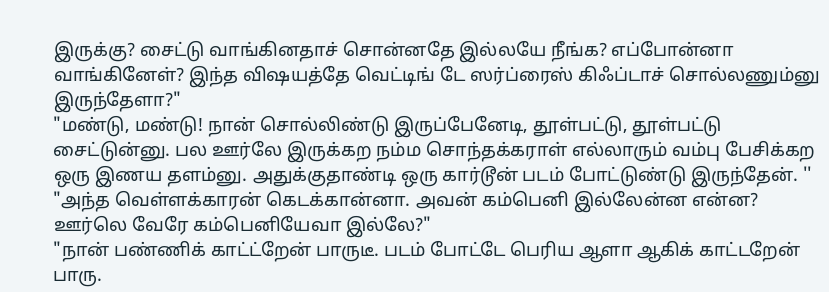இருக்கு? சைட்டு வாங்கினதாச் சொன்னதே இல்லயே நீங்க? எப்போன்னா வாங்கினேள்? இந்த விஷயத்தே வெட்டிங் டே ஸர்ப்ரைஸ் கிஃப்டாச் சொல்லணும்னு இருந்தேளா?"
"மண்டு, மண்டு! நான் சொல்லிண்டு இருப்பேனேடி, தூள்பட்டு, தூள்பட்டு சைட்டுன்னு. பல ஊர்லே இருக்கற நம்ம சொந்தக்கராள் எல்லாரும் வம்பு பேசிக்கற ஒரு இணய தளம்னு. அதுக்குதாண்டி ஒரு கார்டூன் படம் போட்டுண்டு இருந்தேன். ''
"அந்த வெள்ளக்காரன் கெடக்கான்னா. அவன் கம்பெனி இல்லேன்ன என்ன? ஊர்லெ வேரே கம்பெனியேவா இல்லே?"
"நான் பண்ணிக் காட்ட்றேன் பாருடீ. படம் போட்டே பெரிய ஆளா ஆகிக் காட்டறேன் பாரு.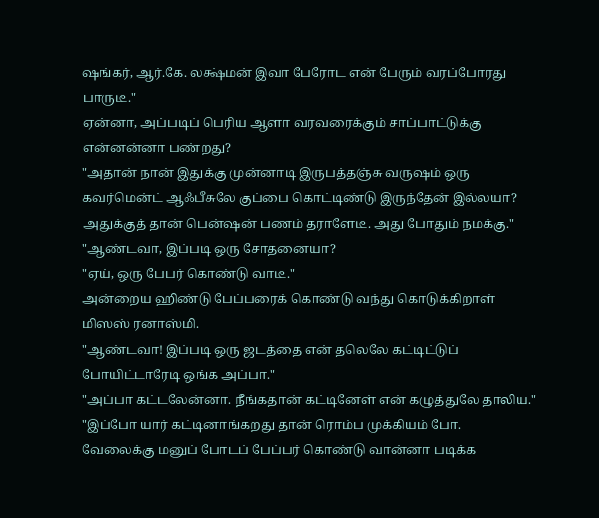ஷங்கர், ஆர்.கே. லக்ஷ்மன் இவா பேரோட என் பேரும் வரப்போரது பாருடீ."
ஏன்னா, அப்படிப் பெரிய ஆளா வரவரைக்கும் சாப்பாட்டுக்கு என்னன்னா பண்றது?
"அதான் நான் இதுக்கு முன்னாடி இருபத்தஞ்சு வருஷம் ஒரு கவர்மென்ட் ஆஃபீசுலே குப்பை கொட்டிண்டு இருந்தேன் இல்லயா? அதுக்குத் தான் பென்ஷன் பணம் தராளேடீ. அது போதும் நமக்கு."
"ஆண்டவா, இப்படி ஒரு சோதனையா?
"ஏய், ஒரு பேபர் கொண்டு வாடீ."
அன்றைய ஹிண்டு பேப்பரைக் கொண்டு வந்து கொடுக்கிறாள் மிஸஸ் ரனாஸ்மி.
"ஆண்டவா! இப்படி ஒரு ஜடத்தை என் தலெலே கட்டிட்டுப் போயிட்டாரேடி ஒங்க அப்பா."
"அப்பா கட்டலேன்னா. நீங்கதான் கட்டினேள் என் கழுத்துலே தாலிய."
"இப்போ யார் கட்டினாங்கறது தான் ரொம்ப முக்கியம் போ. வேலைக்கு மனுப் போடப் பேப்பர் கொண்டு வான்னா படிக்க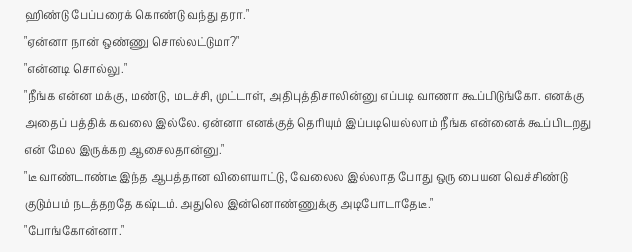ஹிண்டு பேப்பரைக் கொண்டு வந்து தரா."
"ஏன்னா நான் ஒண்ணு சொல்லட்டுமா?"
"என்னடி சொல்லு."
"நீங்க என்ன மக்கு, மண்டு, மடச்சி, முட்டாள், அதிபுத்திசாலின்னு எப்படி வாணா கூப்பிடுங்கோ. எனக்கு அதைப் பத்திக் கவலை இல்லே. ஏன்னா எனக்குத் தெரியும் இப்படியெல்லாம் நீங்க என்னைக் கூப்பிடறது என் மேல இருக்கற ஆசைலதான்னு."
"டீ வாண்டாண்டீ இந்த ஆபத்தான விளையாட்டு, வேலைல இல்லாத போது ஒரு பையன வெச்சிண்டு குடும்பம் நடத்தறதே கஷ்டம். அதுலெ இன்னொண்ணுக்கு அடிபோடாதேடீ."
"போங்கோன்னா."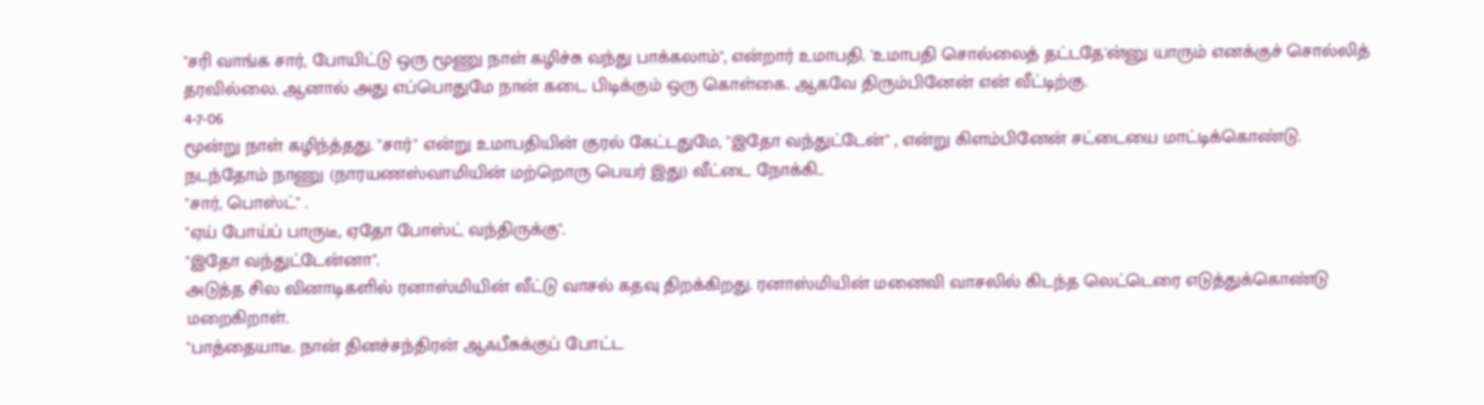"சரி வாங்க சார், போயிட்டு ஒரு மூணு நாள் கழிச்சு வந்து பாக்கலாம்", என்றார் உமாபதி. 'உமாபதி சொல்லைத் தட்டதே'ன்னு யாரும் எனக்குச் சொல்லித் தரவில்லை. ஆனால் அது எப்பொதுமே நான் கடை பிடிக்கும் ஒரு கொள்கை. ஆகவே திரும்பினேன் என் வீட்டிற்கு.
4-7-06
மூன்று நாள் கழிந்த்தது. "சார்" என்று உமாபதியின் குரல் கேட்டதுமே, "இதோ வந்துட்டேன்" , என்று கிளம்பினேன் சட்டையை மாட்டிக்கொண்டு. நடந்தோம் நாணு (நாரயணஸ்வாமியின் மற்றொரு பெயர் இது) வீட்டை நோக்கி..
"சார், பொஸ்ட்" .
"ஏய் போய்ப் பாருடீ, ஏதோ போஸ்ட் வந்திருக்கு".
"இதோ வந்துட்டேன்னா".
அடுத்த சில வினாடிகளில் ரனாஸ்மியின் வீட்டு வாசல் கதவு திறக்கிறது. ரனாஸ்மியின் மனைவி வாசலில் கிடந்த லெட்டெரை எடுத்துக்கொண்டு மறைகிறாள்.
"பாத்தையாடீ. நான் தினச்சந்திரன் ஆஃபீசுக்குப் போட்ட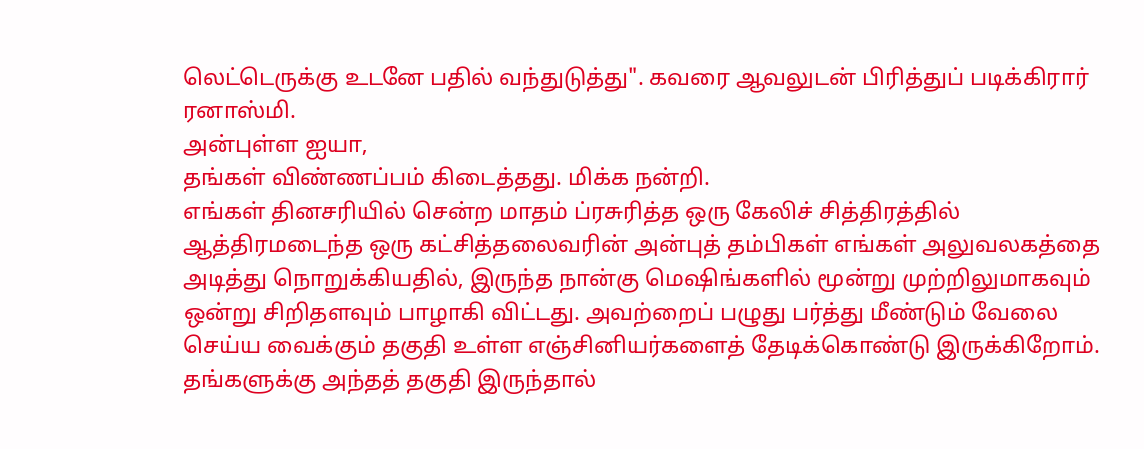லெட்டெருக்கு உடனே பதில் வந்துடுத்து". கவரை ஆவலுடன் பிரித்துப் படிக்கிரார் ரனாஸ்மி.
அன்புள்ள ஐயா,
தங்கள் விண்ணப்பம் கிடைத்தது. மிக்க நன்றி.
எங்கள் தினசரியில் சென்ற மாதம் ப்ரசுரித்த ஒரு கேலிச் சித்திரத்தில் ஆத்திரமடைந்த ஒரு கட்சித்தலைவரின் அன்புத் தம்பிகள் எங்கள் அலுவலகத்தை அடித்து நொறுக்கியதில், இருந்த நான்கு மெஷிங்களில் மூன்று முற்றிலுமாகவும் ஒன்று சிறிதளவும் பாழாகி விட்டது. அவற்றைப் பழுது பர்த்து மீண்டும் வேலை செய்ய வைக்கும் தகுதி உள்ள எஞ்சினியர்களைத் தேடிக்கொண்டு இருக்கிறோம். தங்களுக்கு அந்தத் தகுதி இருந்தால்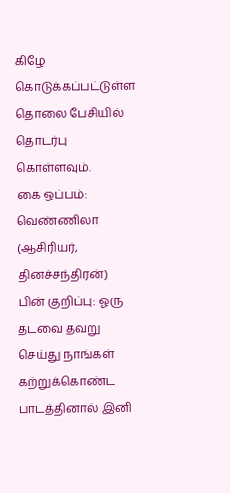கிழே கொடுக்கப்பட்டுள்ள தொலை பேசியில் தொடர்பு கொள்ளவும்.
கை ஒப்பம்: வெண்ணிலா
(ஆசிரியர், தினச்சந்திரன்)
பின் குறிப்பு: ஓரு தடவை தவறு செய்து நாங்கள் கற்றுக்கொண்ட பாடத்தினால் இனி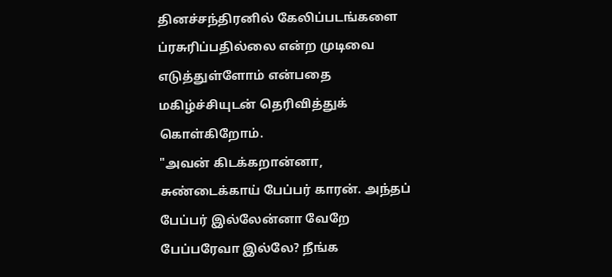தினச்சந்திரனில் கேலிப்படங்களை ப்ரசுரிப்பதில்லை என்ற முடிவை எடுத்துள்ளோம் என்பதை மகிழ்ச்சியுடன் தெரிவித்துக் கொள்கிறோம்.
"அவன் கிடக்கறான்னா, சுண்டைக்காய் பேப்பர் காரன். அந்தப் பேப்பர் இல்லேன்னா வேறே பேப்பரேவா இல்லே? நீங்க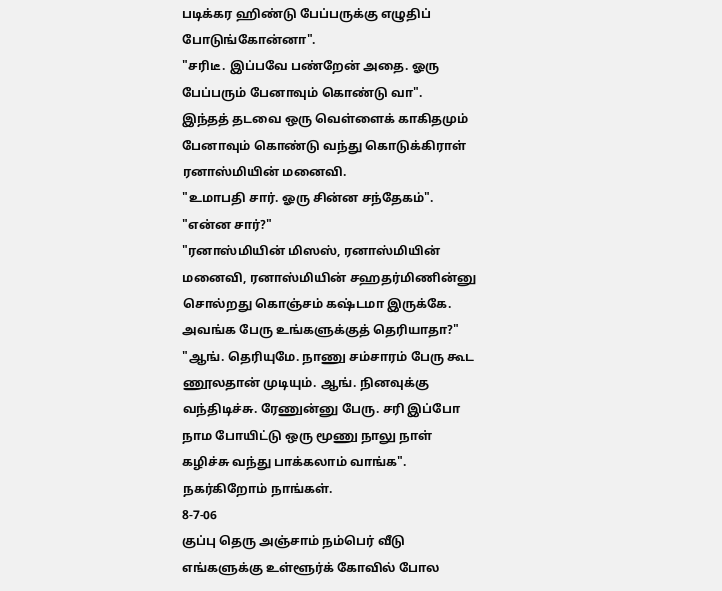படிக்கர ஹிண்டு பேப்பருக்கு எழுதிப் போடுங்கோன்னா".
"சரிடீ. இப்பவே பண்றேன் அதை. ஓரு பேப்பரும் பேனாவும் கொண்டு வா".
இந்தத் தடவை ஒரு வெள்ளைக் காகிதமும் பேனாவும் கொண்டு வந்து கொடுக்கிராள் ரனாஸ்மியின் மனைவி.
"உமாபதி சார். ஓரு சின்ன சந்தேகம்".
"என்ன சார்?"
"ரனாஸ்மியின் மிஸஸ், ரனாஸ்மியின் மனைவி, ரனாஸ்மியின் சஹதர்மிணின்னு சொல்றது கொஞ்சம் கஷ்டமா இருக்கே. அவங்க பேரு உங்களுக்குத் தெரியாதா?"
"ஆங். தெரியுமே. நாணு சம்சாரம் பேரு கூட ணூலதான் முடியும். ஆங். நினவுக்கு வந்திடிச்சு. ரேணுன்னு பேரு. சரி இப்போ நாம போயிட்டு ஒரு மூணு நாலு நாள் கழிச்சு வந்து பாக்கலாம் வாங்க".
நகர்கிறோம் நாங்கள்.
8-7-06
குப்பு தெரு அஞ்சாம் நம்பெர் வீடு எங்களுக்கு உள்ளூர்க் கோவில் போல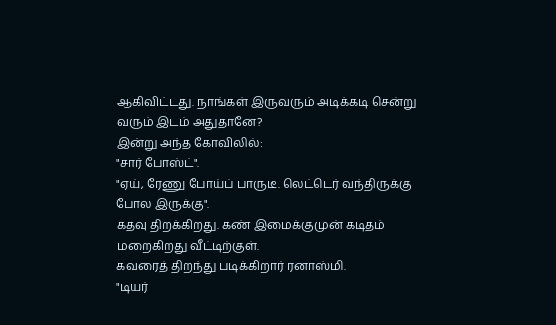ஆகிவிட்டது. நாங்கள் இருவரும் அடிக்கடி சென்று வரும் இடம் அதுதானே?
இன்று அந்த கோவிலில்:
"சார் போஸ்ட்".
"ஏய், ரேணு போய்ப் பாருடீ. லெட்டெர் வந்திருக்கு போல இருக்கு".
கதவு திறக்கிறது. கண் இமைக்குமுன் கடிதம் மறைகிறது வீட்டிற்குள்.
கவரைத் திறந்து படிக்கிறார் ரனாஸ்மி.
"டியர்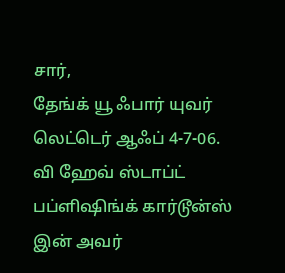சார்,
தேங்க் யூ ஃபார் யுவர் லெட்டெர் ஆஃப் 4-7-06.
வி ஹேவ் ஸ்டாப்ட் பப்ளிஷிங்க் கார்டூன்ஸ் இன் அவர்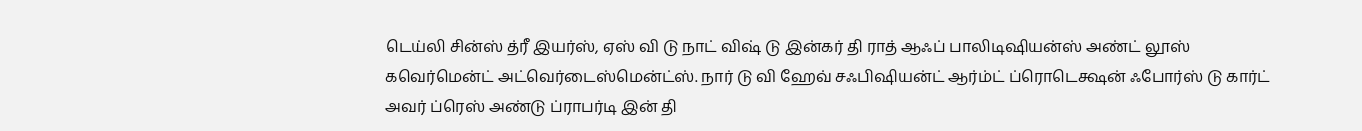டெய்லி சின்ஸ் த்ரீ இயர்ஸ், ஏஸ் வி டு நாட் விஷ் டு இன்கர் தி ராத் ஆஃப் பாலிடிஷியன்ஸ் அண்ட் லூஸ் கவெர்மென்ட் அட்வெர்டைஸ்மென்ட்ஸ். நார் டு வி ஹேவ் சஃபிஷியன்ட் ஆர்ம்ட் ப்ரொடெக்ஷன் ஃபோர்ஸ் டு கார்ட் அவர் ப்ரெஸ் அண்டு ப்ராபர்டி இன் தி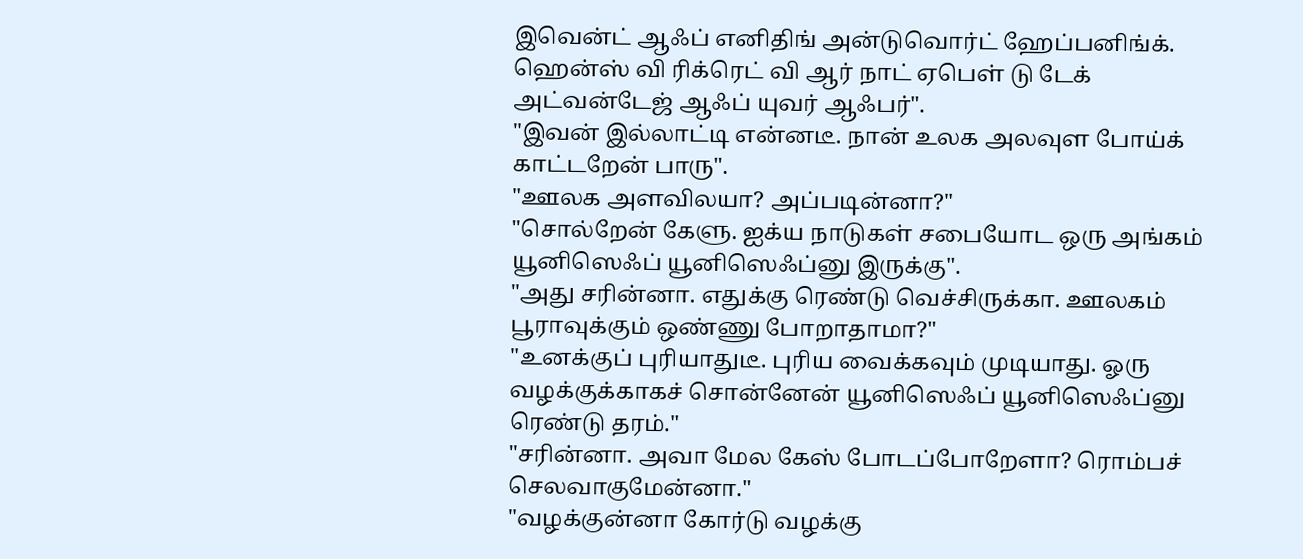இவென்ட் ஆஃப் எனிதிங் அன்டுவொர்ட் ஹேப்பனிங்க். ஹென்ஸ் வி ரிக்ரெட் வி ஆர் நாட் ஏபெள் டு டேக் அட்வன்டேஜ் ஆஃப் யுவர் ஆஃபர்".
"இவன் இல்லாட்டி என்னடீ. நான் உலக அலவுள போய்க் காட்டறேன் பாரு".
"ஊலக அளவிலயா? அப்படின்னா?"
"சொல்றேன் கேளு. ஐக்ய நாடுகள் சபையோட ஒரு அங்கம் யூனிஸெஃப் யூனிஸெஃப்னு இருக்கு".
"அது சரின்னா. எதுக்கு ரெண்டு வெச்சிருக்கா. ஊலகம் பூராவுக்கும் ஒண்ணு போறாதாமா?"
"உனக்குப் புரியாதுடீ. புரிய வைக்கவும் முடியாது. ஓரு வழக்குக்காகச் சொன்னேன் யூனிஸெஃப் யூனிஸெஃப்னு ரெண்டு தரம்."
"சரின்னா. அவா மேல கேஸ் போடப்போறேளா? ரொம்பச் செலவாகுமேன்னா."
"வழக்குன்னா கோர்டு வழக்கு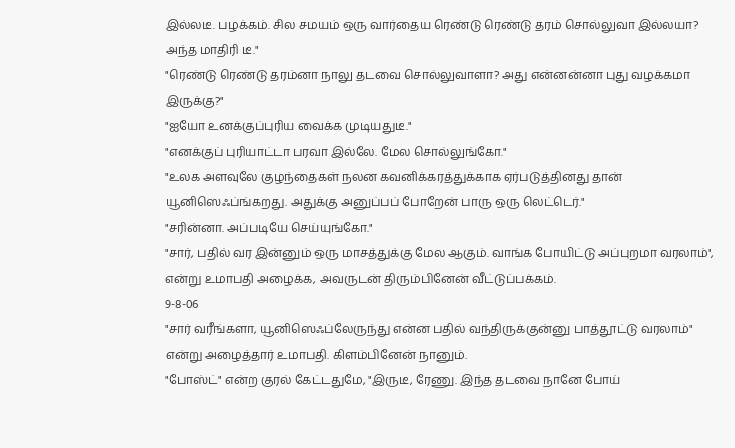இல்லடீ. பழக்கம். சில சமயம் ஒரு வார்தைய ரெண்டு ரெண்டு தரம் சொல்லுவா இல்லயா? அந்த மாதிரி டீ."
"ரெண்டு ரெண்டு தரம்னா நாலு தடவை சொல்லுவாளா? அது என்னன்னா புது வழக்கமா இருக்கு?"
"ஐயோ உனக்குப்புரிய வைக்க முடியதுடீ."
"எனக்குப் புரியாட்டா பரவா இல்லே. மேல சொல்லுங்கோ."
"உலக அளவுலே குழந்தைகள் நலன கவனிக்கரத்துக்காக ஏர்படுத்தினது தான் யூனிஸெஃப்ங்கறது. அதுக்கு அனுப்பப் போறேன் பாரு ஒரு லெட்டெர்."
"சரின்னா. அப்படியே செய்யுங்கோ."
"சார், பதில் வர இன்னும் ஒரு மாசத்துக்கு மேல ஆகும். வாங்க போயிட்டு அப்புறமா வரலாம்", என்று உமாபதி அழைக்க, அவருடன் திரும்பினேன் வீட்டுப்பக்கம்.
9-8-06
"சார் வரீங்களா, யூனிஸெஃப்லேருந்து என்ன பதில் வந்திருக்குன்னு பாத்தூட்டு வரலாம்" என்று அழைத்தார் உமாபதி. கிளம்பினேன் நானும்.
"போஸ்ட்" என்ற குரல் கேட்டதுமே, "இருடீ, ரேணு. இந்த தடவை நானே போய்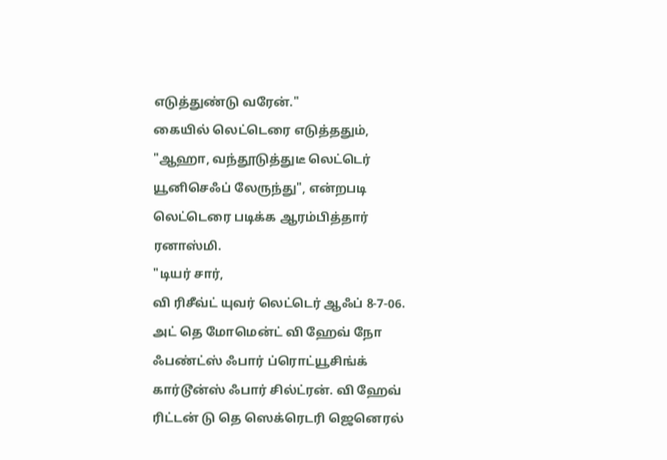எடுத்துண்டு வரேன்."
கையில் லெட்டெரை எடுத்ததும், "ஆஹா, வந்தூடுத்துடீ லெட்டெர் யூனிசெஃப் லேருந்து", என்றபடி லெட்டெரை படிக்க ஆரம்பித்தார் ரனாஸ்மி.
"டியர் சார்,
வி ரிசீவ்ட் யுவர் லெட்டெர் ஆஃப் 8-7-06. அட் தெ மோமென்ட் வி ஹேவ் நோ ஃபண்ட்ஸ் ஃபார் ப்ரொட்யூசிங்க் கார்டூன்ஸ் ஃபார் சில்ட்ரன். வி ஹேவ் ரிட்டன் டு தெ ஸெக்ரெடரி ஜெனெரல்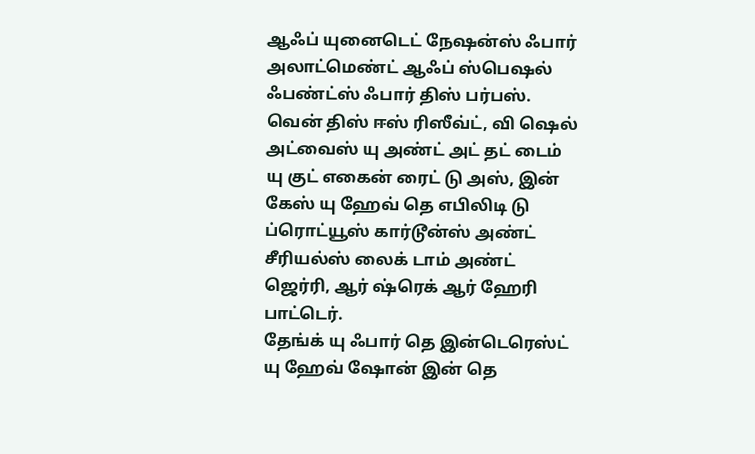ஆஃப் யுனைடெட் நேஷன்ஸ் ஃபார் அலாட்மெண்ட் ஆஃப் ஸ்பெஷல் ஃபண்ட்ஸ் ஃபார் திஸ் பர்பஸ். வென் திஸ் ஈஸ் ரிஸீவ்ட், வி ஷெல் அட்வைஸ் யு அண்ட் அட் தட் டைம் யு குட் எகைன் ரைட் டு அஸ், இன் கேஸ் யு ஹேவ் தெ எபிலிடி டு ப்ரொட்யூஸ் கார்டூன்ஸ் அண்ட் சீரியல்ஸ் லைக் டாம் அண்ட் ஜெர்ரி, ஆர் ஷ்ரெக் ஆர் ஹேரி பாட்டெர்.
தேங்க் யு ஃபார் தெ இன்டெரெஸ்ட் யு ஹேவ் ஷோன் இன் தெ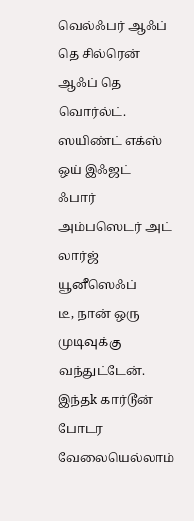வெல்ஃபர் ஆஃப் தெ சில்ரென் ஆஃப் தெ வொர்ல்ட்.
ஸயிண்ட் எக்ஸ் ஒய் இஃஜட்
ஃபார் அம்பஸெடர் அட் லார்ஜ்
யூனீஸெஃப்
டீ, நான் ஒரு முடிவுக்கு வந்துட்டேன். இந்தk கார்டூன் போடர வேலையெல்லாம்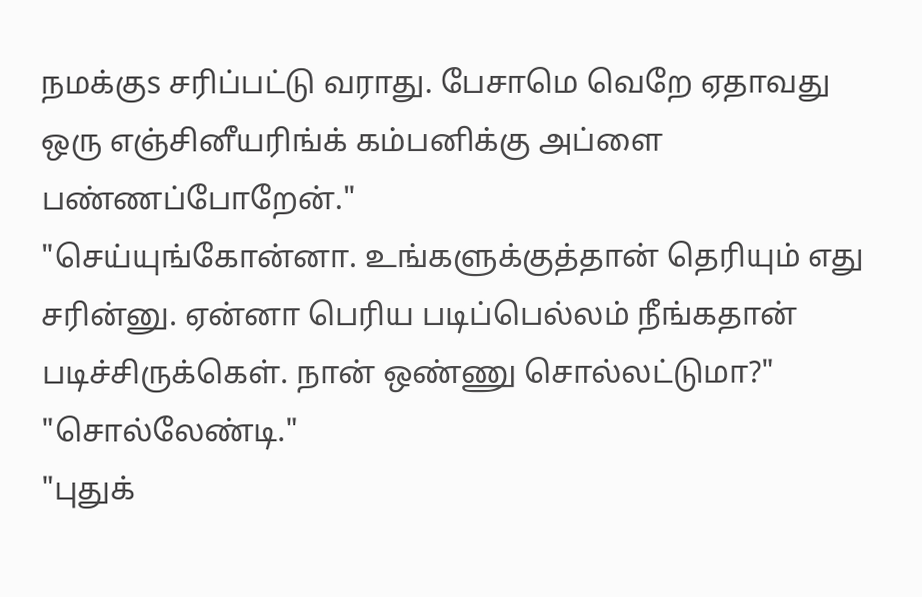நமக்குs சரிப்பட்டு வராது. பேசாமெ வெறே ஏதாவது ஒரு எஞ்சினீயரிங்க் கம்பனிக்கு அப்ளை பண்ணப்போறேன்."
"செய்யுங்கோன்னா. உங்களுக்குத்தான் தெரியும் எது சரின்னு. ஏன்னா பெரிய படிப்பெல்லம் நீங்கதான் படிச்சிருக்கெள். நான் ஒண்ணு சொல்லட்டுமா?"
"சொல்லேண்டி."
"புதுக்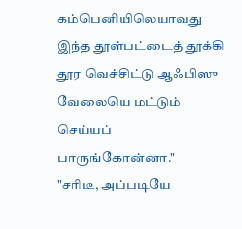கம்பெனியிலெயாவது இந்த தூள்பட்டைத் தூக்கி தூர வெச்சிட்டு ஆஃபிஸு வேலையெ மட்டும் செய்யப் பாருங்கோன்னா."
"சரிடீ, அப்படியே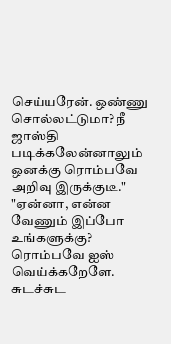செய்யரேன். ஒண்ணு சொல்லட்டுமா? நீ ஜாஸ்தி படிக்கலேன்னாலும் ஒனக்கு ரொம்பவே அறிவு இருக்குடீ."
"ஏன்னா, என்ன வேணும் இப்போ உங்களுக்கு? ரொம்பவே ஐஸ் வெய்க்கறேளே. சுடச்சுட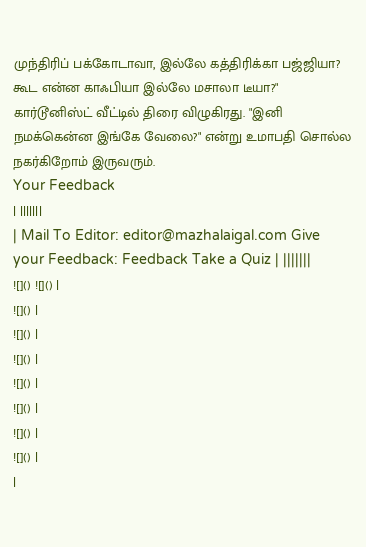முந்திரிப் பக்கோடாவா, இல்லே கத்திரிக்கா பஜ்ஜியா? கூட என்ன காஃபியா இல்லே மசாலா டீயா?"
கார்டூனிஸ்ட் வீட்டில் திரை விழுகிரது. "இனி நமக்கென்ன இங்கே வேலை?" என்று உமாபதி சொல்ல நகர்கிறோம் இருவரும்.
Your Feedback
| |||||||
| Mail To Editor: editor@mazhalaigal.com Give your Feedback: Feedback Take a Quiz | |||||||
![]() ![]() |
![]() |
![]() |
![]() |
![]() |
![]() |
![]() |
![]() |
|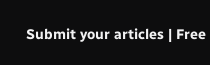Submit your articles | Free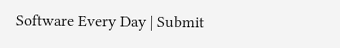Software Every Day | Submit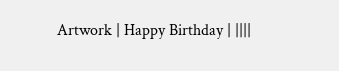Artwork | Happy Birthday | ||||